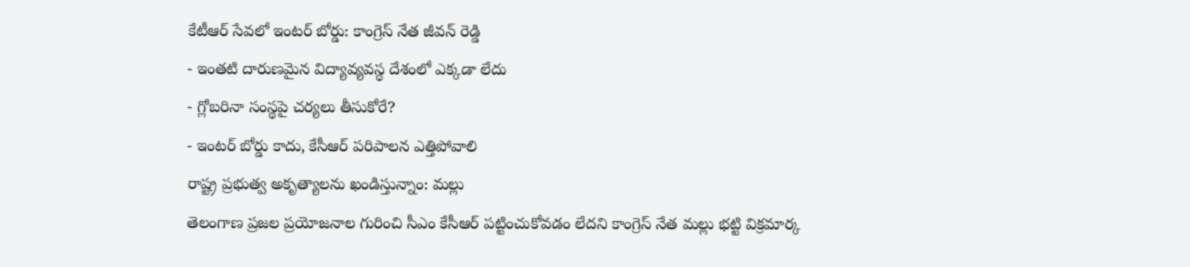కేటీఆర్ సేవలో ఇంటర్ బోర్డు: కాంగ్రెస్ నేత జీవన్ రెడ్డి
- ఇంతటి దారుణమైన విద్యావ్యవస్థ దేశంలో ఎక్కడా లేదు
- గ్లోబరినా సంస్థపై చర్యలు తీసుకోరే?
- ఇంటర్ బోర్డు కాదు, కేసీఆర్ పరిపాలన ఎత్తిపోవాలి
రాష్ట్ర ప్రభుత్వ అకృత్యాలను ఖండిస్తున్నాం: మల్లు
తెలంగాణ ప్రజల ప్రయోజనాల గురించి సీఎం కేసీఆర్ పట్టించుకోవడం లేదని కాంగ్రెస్ నేత మల్లు భట్టి విక్రమార్క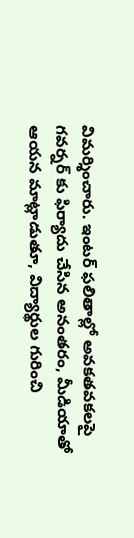విమర్శించారు. ఇంటర్ ఫలితాల్లో అవకతవకలపై గవర్నర్ కు ఫిర్యాదు చేసిన అనంతరం, మీడియాతో ఆయన మాట్లాడుతూ, విద్యార్థుల గురించి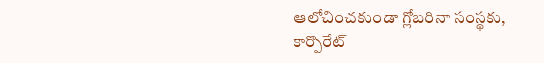ఆలోచించకుండా గ్లోబరినా సంస్థకు, కార్పొరేట్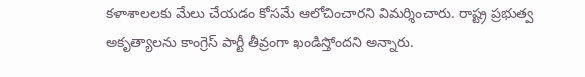కళాశాలలకు మేలు చేయడం కోసమే ఆలోచించారని విమర్శించారు. రాష్ట్ర ప్రభుత్వ అకృత్యాలను కాంగ్రెస్ పార్టీ తీవ్రంగా ఖండిస్తోందని అన్నారు.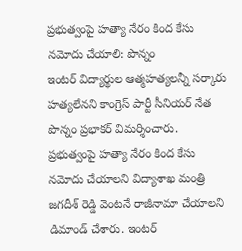ప్రభుత్వంపై హత్యా నేరం కింద కేసు నమోదు చేయాలి: పొన్నం
ఇంటర్ విద్యార్థుల ఆత్మహత్యలన్నీ సర్కారు హత్యలేనని కాంగ్రెస్ పార్టీ సీనియర్ నేత పొన్నం ప్రభాకర్ విమర్శించారు. ప్రభుత్వంపై హత్యా నేరం కింద కేసు నమోదు చేయాలని విద్యాశాఖ మంత్రి జగదీశ్ రెడ్డి వెంటనే రాజీనామా చేయాలని డిమాండ్ చేశారు. ఇంటర్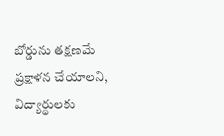బోర్డును తక్షణమే ప్రక్షాళన చేయాలని, విద్యార్థులకు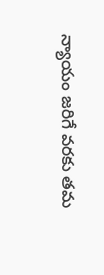న్యాయం జరిగే వరకు తమ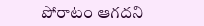పోరాటం ఆగదని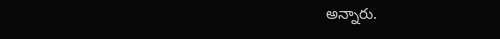అన్నారు.